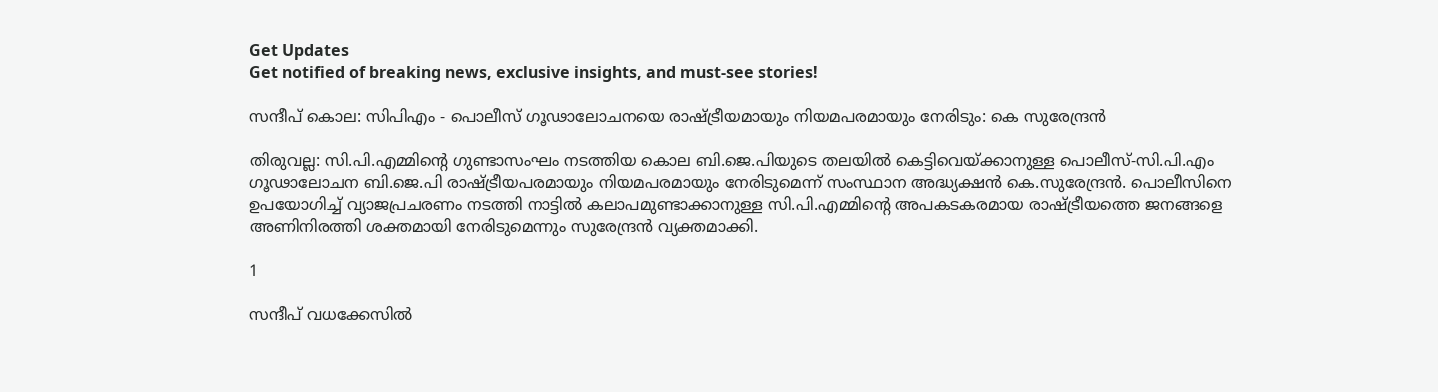Get Updates
Get notified of breaking news, exclusive insights, and must-see stories!

സന്ദീപ് കൊല: സിപിഎം - പൊലീസ് ഗൂഢാലോചനയെ രാഷ്ട്രീയമായും നിയമപരമായും നേരിടും: കെ സുരേന്ദ്രൻ

തിരുവല്ല: സി.പി.എമ്മിന്‍റെ ഗുണ്ടാസംഘം നടത്തിയ കൊല ബി.ജെ.പിയുടെ തലയിൽ കെട്ടിവെയ്ക്കാനുള്ള പൊലീസ്-സി.പി.എം ഗൂഢാലോചന ബി.ജെ.പി രാഷ്ട്രീയപരമായും നിയമപരമായും നേരിടുമെന്ന് സംസ്ഥാന അദ്ധ്യക്ഷൻ കെ.സുരേന്ദ്രൻ. പൊലീസിനെ ഉപയോഗിച്ച് വ്യാജപ്രചരണം നടത്തി നാട്ടിൽ കലാപമുണ്ടാക്കാനുള്ള സി.പി.എമ്മിന്‍റെ അപകടകരമായ രാഷ്ട്രീയത്തെ ജനങ്ങളെ അണിനിരത്തി ശക്തമായി നേരിടുമെന്നും സുരേന്ദ്രൻ വ്യക്തമാക്കി.

1

സന്ദീപ് വധക്കേസിൽ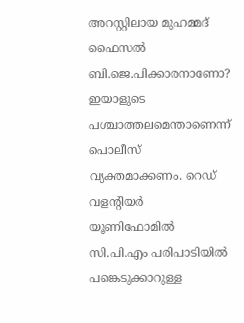അറസ്റ്റിലായ മുഹമ്മദ് ഫൈസൽ ബി.ജെ.പിക്കാരനാണോ? ഇയാളുടെ പശ്ചാത്തലമെന്താണെന്ന് പൊലീസ് വ്യക്തമാക്കണം. റെഡ് വളന്‍റിയർ യൂണിഫോമിൽ സി.പി.എം പരിപാടിയിൽ പങ്കെടുക്കാറുള്ള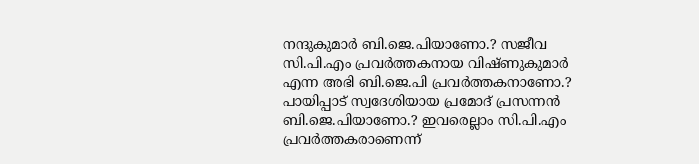നന്ദുകുമാർ ബി.ജെ.പിയാണോ.? സജീവ സി.പി.എം പ്രവർത്തകനായ വിഷ്ണുകുമാർ എന്ന അഭി ബി.ജെ.പി പ്രവർത്തകനാണോ.? പായിപ്പാട് സ്വദേശിയായ പ്രമോദ് പ്രസന്നൻ ബി.ജെ.പിയാണോ.? ഇവരെല്ലാം സി.പി.എം പ്രവർത്തകരാണെന്ന്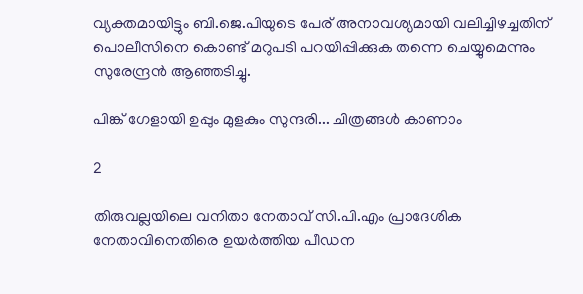വ്യക്തമായിട്ടും ബി.ജെ.പിയുടെ പേര് അനാവശ്യമായി വലിച്ചിഴച്ചതിന് പൊലീസിനെ കൊണ്ട് മറുപടി പറയിപ്പിക്കുക തന്നെ ചെയ്യുമെന്നും സുരേന്ദ്രൻ ആഞ്ഞടിച്ചു.

പിങ്ക് ഗേളായി ഉപ്പും മുളകും സുന്ദരി... ചിത്രങ്ങൾ കാണാം

2

തിരുവല്ലയിലെ വനിതാ നേതാവ് സി.പി.എം പ്രാദേശിക നേതാവിനെതിരെ ഉയർത്തിയ പീഡന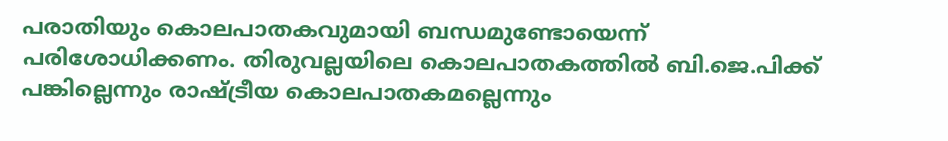പരാതിയും കൊലപാതകവുമായി ബന്ധമുണ്ടോയെന്ന് പരിശോധിക്കണം. തിരുവല്ലയിലെ കൊലപാതകത്തിൽ ബി.ജെ.പിക്ക് പങ്കില്ലെന്നും രാഷ്ട്രീയ കൊലപാതകമല്ലെന്നും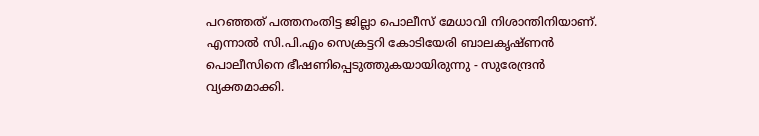പറഞ്ഞത് പത്തനംതിട്ട ജില്ലാ പൊലീസ് മേധാവി നിശാന്തിനിയാണ്. എന്നാൽ സി.പി.എം സെക്രട്ടറി കോടിയേരി ബാലകൃഷ്ണൻ പൊലീസിനെ ഭീഷണിപ്പെടുത്തുകയായിരുന്നു - സുരേന്ദ്രൻ വ്യക്തമാക്കി.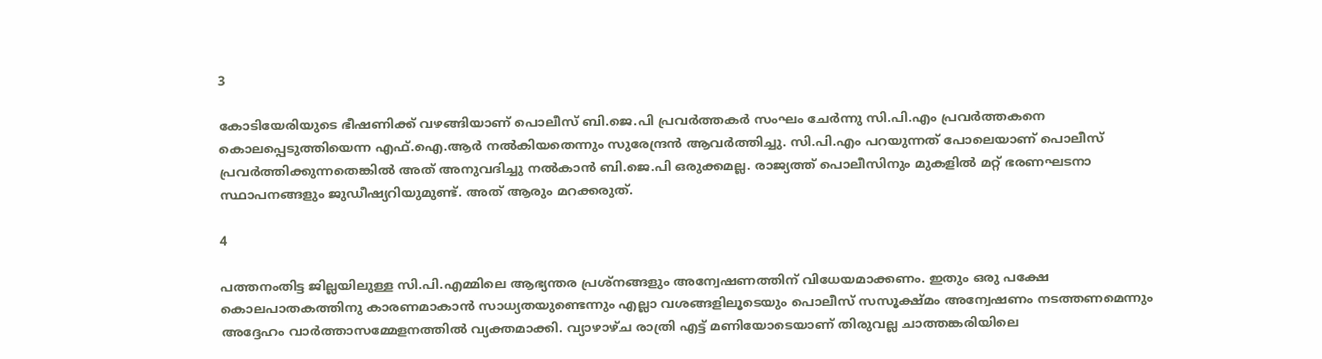3

കോടിയേരിയുടെ ഭീഷണിക്ക് വഴങ്ങിയാണ് പൊലീസ് ബി.ജെ.പി പ്രവർത്തകർ സംഘം ചേർന്നു സി.പി.എം പ്രവർത്തകനെ കൊലപ്പെടുത്തിയെന്ന എഫ്.ഐ.ആർ നൽകിയതെന്നും സുരേന്ദ്രൻ ആവർത്തിച്ചു. സി.പി.എം പറയുന്നത് പോലെയാണ് പൊലീസ് പ്രവർത്തിക്കുന്നതെങ്കിൽ അത് അനുവദിച്ചു നൽകാൻ ബി.ജെ.പി ഒരുക്കമല്ല. രാജ്യത്ത് പൊലീസിനും മുകളിൽ മറ്റ് ഭരണഘടനാ സ്ഥാപനങ്ങളും ജുഡീഷ്യറിയുമുണ്ട്. അത് ആരും മറക്കരുത്.

4

പത്തനംതിട്ട ജില്ലയിലുള്ള സി.പി.എമ്മിലെ ആഭ്യന്തര പ്രശ്നങ്ങളും അന്വേഷണത്തിന് വിധേയമാക്കണം. ഇതും ഒരു പക്ഷേ കൊലപാതകത്തിനു കാരണമാകാൻ സാധ്യതയുണ്ടെന്നും എല്ലാ വശങ്ങളിലൂടെയും പൊലീസ് സസൂക്ഷ്മം അന്വേഷണം നടത്തണമെന്നും അദ്ദേഹം വാർത്താസമ്മേളനത്തിൽ വ്യക്തമാക്കി. വ്യാഴാഴ്ച രാത്രി എട്ട് മണിയോടെയാണ് തിരുവല്ല ചാത്തങ്കരിയിലെ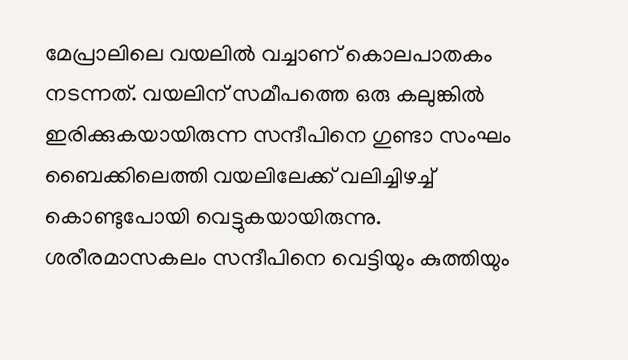മേപ്രാലിലെ വയലിൽ വച്ചാണ് കൊലപാതകം നടന്നത്. വയലിന് സമീപത്തെ ഒരു കലുങ്കിൽ ഇരിക്കുകയായിരുന്ന സന്ദീപിനെ ഗുണ്ടാ സംഘം ബൈക്കിലെത്തി വയലിലേക്ക് വലിച്ചിഴച്ച് കൊണ്ടുപോയി വെട്ടുകയായിരുന്നു. ശരീരമാസകലം സന്ദീപിനെ വെട്ടിയും കുത്തിയും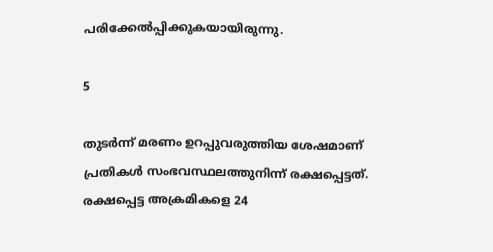പരിക്കേൽപ്പിക്കുകയായിരുന്നു.

5

തുടർന്ന് മരണം ഉറപ്പുവരുത്തിയ ശേഷമാണ് പ്രതികൾ സംഭവസ്ഥലത്തുനിന്ന് രക്ഷപ്പെട്ടത്. രക്ഷപ്പെട്ട അക്രമികളെ 24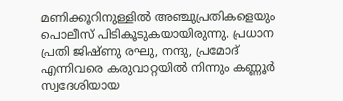മണിക്കൂറിനുള്ളില്‍ അഞ്ചുപ്രതികളെയും പൊലീസ് പിടികൂടുകയായിരുന്നു. പ്രധാന പ്രതി ജിഷ്ണു രഘു, നന്ദു, പ്രമോദ് എന്നിവരെ കരുവാറ്റയിൽ നിന്നും കണ്ണൂർ സ്വദേശിയായ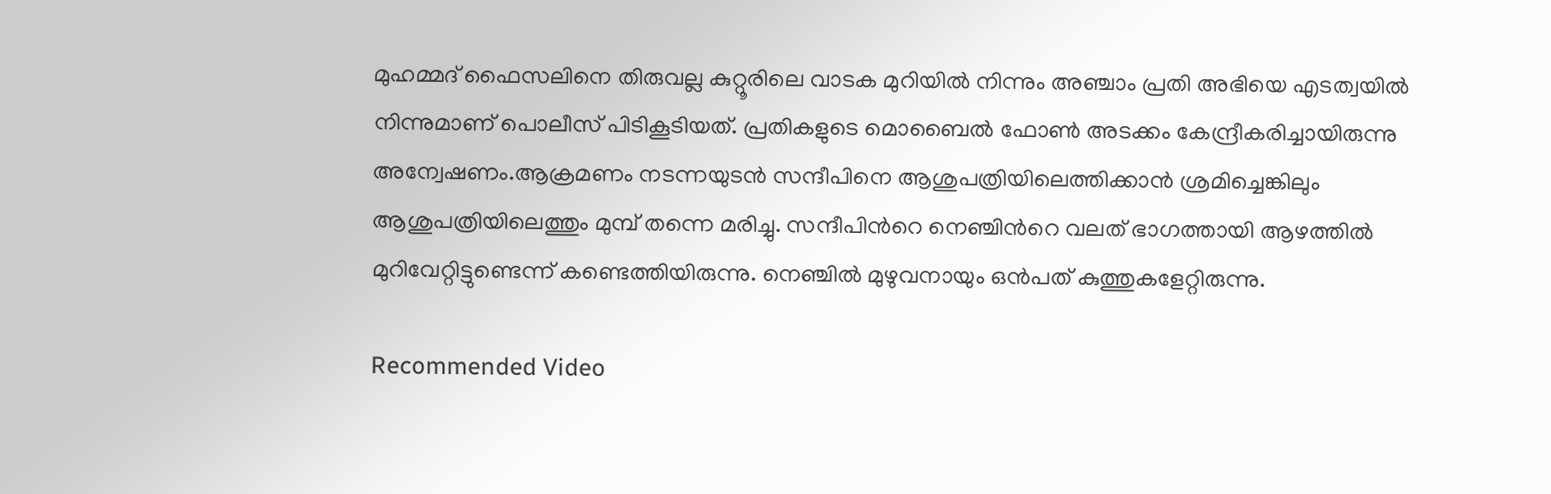മുഹമ്മദ് ഫൈസലിനെ തിരുവല്ല കുറ്റൂരിലെ വാടക മുറിയിൽ നിന്നും അഞ്ചാം പ്രതി അഭിയെ എടത്വയിൽ നിന്നുമാണ് പൊലീസ് പിടികൂടിയത്. പ്രതികളുടെ മൊബൈൽ ഫോൺ അടക്കം കേന്ദ്രീകരിച്ചായിരുന്നു അന്വേഷണം.ആക്രമണം നടന്നയുടൻ സന്ദീപിനെ ആശുപത്രിയിലെത്തിക്കാൻ ശ്രമിച്ചെങ്കിലും ആശുപത്രിയിലെത്തും മുമ്പ് തന്നെ മരിച്ചു. സന്ദീപിന്‍റെ നെഞ്ചിന്‍റെ വലത് ഭാഗത്തായി ആഴത്തിൽ മുറിവേറ്റിട്ടുണ്ടെന്ന് കണ്ടെത്തിയിരുന്നു. നെഞ്ചിൽ മുഴുവനായും ഒൻപത് കുത്തുകളേറ്റിരുന്നു.

Recommended Video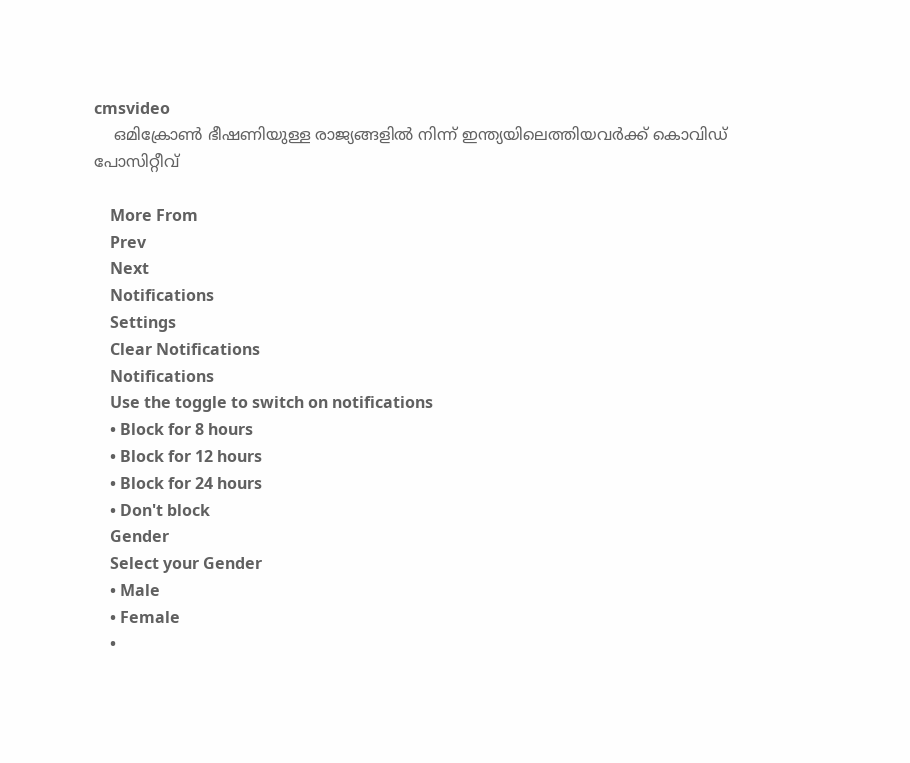cmsvideo
    ഒമിക്രോണ്‍ ഭീഷണിയുള്ള രാജ്യങ്ങളില്‍ നിന്ന് ഇന്ത്യയിലെത്തിയവര്‍ക്ക് കൊവിഡ് പോസിറ്റീവ്

    More From
    Prev
    Next
    Notifications
    Settings
    Clear Notifications
    Notifications
    Use the toggle to switch on notifications
    • Block for 8 hours
    • Block for 12 hours
    • Block for 24 hours
    • Don't block
    Gender
    Select your Gender
    • Male
    • Female
    •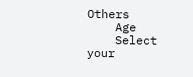Others
    Age
    Select your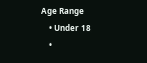Age Range
    • Under 18
    •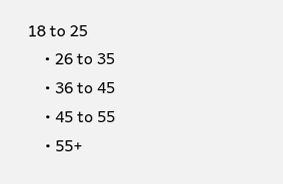18 to 25
    • 26 to 35
    • 36 to 45
    • 45 to 55
    • 55+